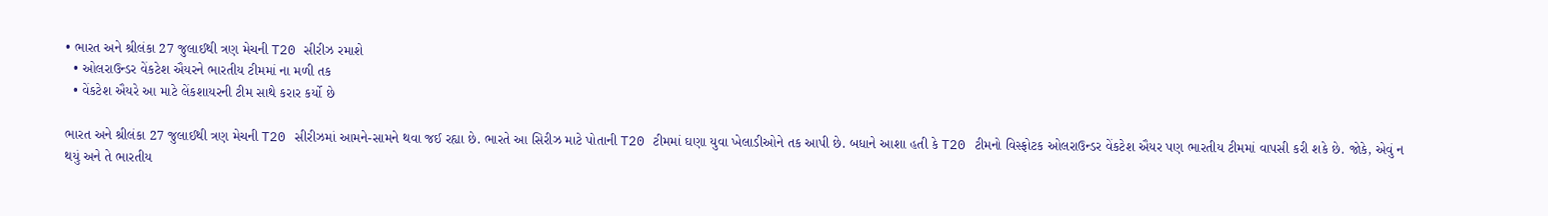• ભારત અને શ્રીલંકા 27 જુલાઈથી ત્રણ મેચની T20 સીરીઝ રમાશે
  • ઓલરાઉન્ડર વેંકટેશ ઐયરને ભારતીય ટીમમાં ના મળી તક
  • વેંકટેશ ઐયરે આ માટે લેંકશાયરની ટીમ સાથે કરાર કર્યો છે

ભારત અને શ્રીલંકા 27 જુલાઈથી ત્રણ મેચની T20 સીરીઝમાં આમને-સામને થવા જઈ રહ્યા છે. ભારતે આ સિરીઝ માટે પોતાની T20 ટીમમાં ઘણા યુવા ખેલાડીઓને તક આપી છે. બધાને આશા હતી કે T20 ટીમનો વિસ્ફોટક ઓલરાઉન્ડર વેંકટેશ ઐયર પણ ભારતીય ટીમમાં વાપસી કરી શકે છે. જોકે, એવું ન થયું અને તે ભારતીય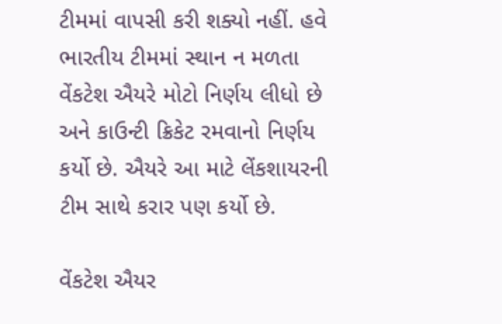ટીમમાં વાપસી કરી શક્યો નહીં. હવે ભારતીય ટીમમાં સ્થાન ન મળતા વેંકટેશ ઐયરે મોટો નિર્ણય લીધો છે અને કાઉન્ટી ક્રિકેટ રમવાનો નિર્ણય કર્યો છે. ઐયરે આ માટે લેંકશાયરની ટીમ સાથે કરાર પણ કર્યો છે.

વેંકટેશ ઐયર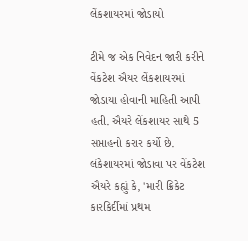લેંકશાયરમાં જોડાયો

ટીમે જ એક નિવેદન જારી કરીને વેંકટેશ ઐયર લેંકશાયરમાં જોડાયા હોવાની માહિતી આપી હતી. ઐયરે લેંકશાયર સાથે 5 સપ્તાહનો કરાર કર્યો છે. લંકેશાયરમાં જોડાવા પર વેંકટેશ ઐયરે કહ્યું કે, 'મારી ક્રિકેટ કારકિર્દીમાં પ્રથમ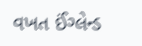વખત ઈંગ્લેન્ડ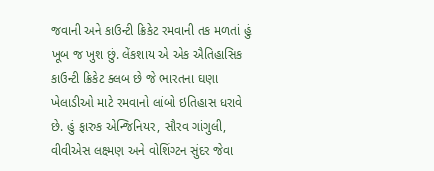જવાની અને કાઉન્ટી ક્રિકેટ રમવાની તક મળતાં હું ખૂબ જ ખુશ છું. લેંકશાય એ એક ઐતિહાસિક કાઉન્ટી ક્રિકેટ ક્લબ છે જે ભારતના ઘણા ખેલાડીઓ માટે રમવાનો લાંબો ઇતિહાસ ધરાવે છે. હું ફારુક એન્જિનિયર, સૌરવ ગાંગુલી, વીવીએસ લક્ષ્મણ અને વોશિંગ્ટન સુંદર જેવા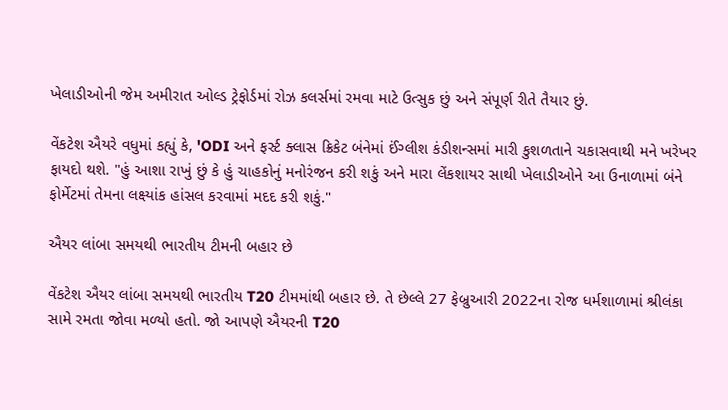ખેલાડીઓની જેમ અમીરાત ઓલ્ડ ટ્રેફોર્ડમાં રોઝ કલર્સમાં રમવા માટે ઉત્સુક છું અને સંપૂર્ણ રીતે તૈયાર છું.

વેંકટેશ ઐયરે વધુમાં કહ્યું કે, 'ODI અને ફર્સ્ટ ક્લાસ ક્રિકેટ બંનેમાં ઈંગ્લીશ કંડીશન્સમાં મારી કુશળતાને ચકાસવાથી મને ખરેખર ફાયદો થશે. "હું આશા રાખું છું કે હું ચાહકોનું મનોરંજન કરી શકું અને મારા લેંકશાયર સાથી ખેલાડીઓને આ ઉનાળામાં બંને ફોર્મેટમાં તેમના લક્ષ્યાંક હાંસલ કરવામાં મદદ કરી શકું."

ઐયર લાંબા સમયથી ભારતીય ટીમની બહાર છે

વેંકટેશ ઐયર લાંબા સમયથી ભારતીય T20 ટીમમાંથી બહાર છે. તે છેલ્લે 27 ફેબ્રુઆરી 2022ના રોજ ધર્મશાળામાં શ્રીલંકા સામે રમતા જોવા મળ્યો હતો. જો આપણે ઐયરની T20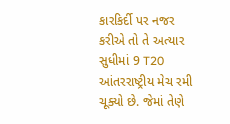કારકિર્દી પર નજર કરીએ તો તે અત્યાર સુધીમાં 9 T20 આંતરરાષ્ટ્રીય મેચ રમી ચૂક્યો છે. જેમાં તેણે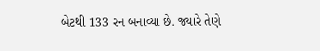બેટથી 133 રન બનાવ્યા છે. જ્યારે તેણે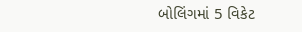બોલિંગમાં 5 વિકેટ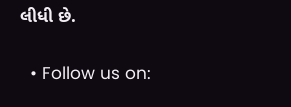લીધી છે.

  • Follow us on: